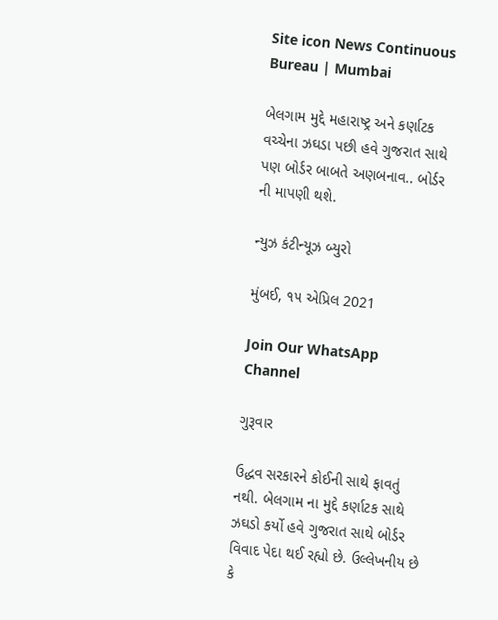Site icon News Continuous Bureau | Mumbai

બેલગામ મુદ્દે મહારાષ્ટ્ર અને કર્ણાટક વચ્ચેના ઝઘડા પછી હવે ગુજરાત સાથે પણ બોર્ડર બાબતે અણબનાવ.. બોર્ડર ની માપણી થશે.

ન્યુઝ કંટીન્યૂઝ બ્યુરો

મુંબઈ, ૧૫ એપ્રિલ 2021

Join Our WhatsApp Channel

ગુરૂવાર

ઉદ્ધવ સરકારને કોઈની સાથે ફાવતું નથી. બેલગામ ના મુદ્દે કર્ણાટક સાથે ઝઘડો કર્યો હવે ગુજરાત સાથે બોર્ડર વિવાદ પેદા થઈ રહ્યો છે. ઉલ્લેખનીય છે કે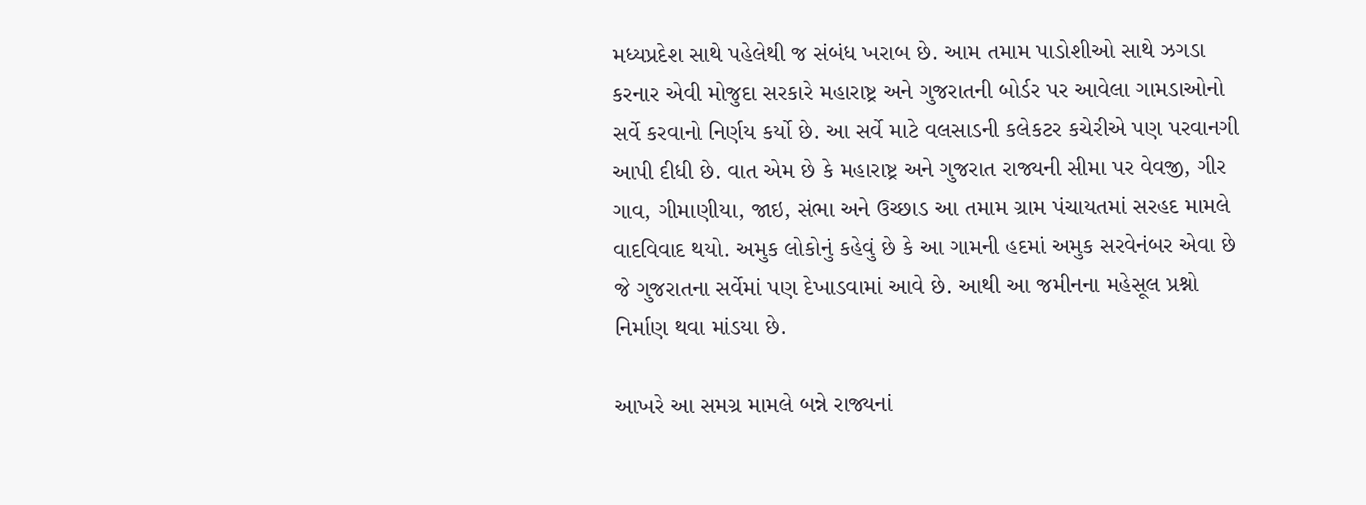મધ્યપ્રદેશ સાથે પહેલેથી જ સંબંધ ખરાબ છે. આમ તમામ પાડોશીઓ સાથે ઝગડા કરનાર એવી મોજુદા સરકારે મહારાષ્ટ્ર અને ગુજરાતની બોર્ડર પર આવેલા ગામડાઓનો સર્વે કરવાનો નિર્ણય કર્યો છે. આ સર્વે માટે વલસાડની કલેકટર કચેરીએ પણ પરવાનગી આપી દીધી છે. વાત એમ છે કે મહારાષ્ટ્ર અને ગુજરાત રાજ્યની સીમા પર વેવજી, ગીર ગાવ, ગીમાણીયા, જાઇ, સંભા અને ઉચ્છાડ આ તમામ ગ્રામ પંચાયતમાં સરહદ મામલે વાદવિવાદ થયો. અમુક લોકોનું કહેવું છે કે આ ગામની હદમાં અમુક સરવેનંબર એવા છે જે ગુજરાતના સર્વેમાં પણ દેખાડવામાં આવે છે. આથી આ જમીનના મહેસૂલ પ્રશ્નો નિર્માણ થવા માંડયા છે.

આખરે આ સમગ્ર મામલે બન્ને રાજ્યનાં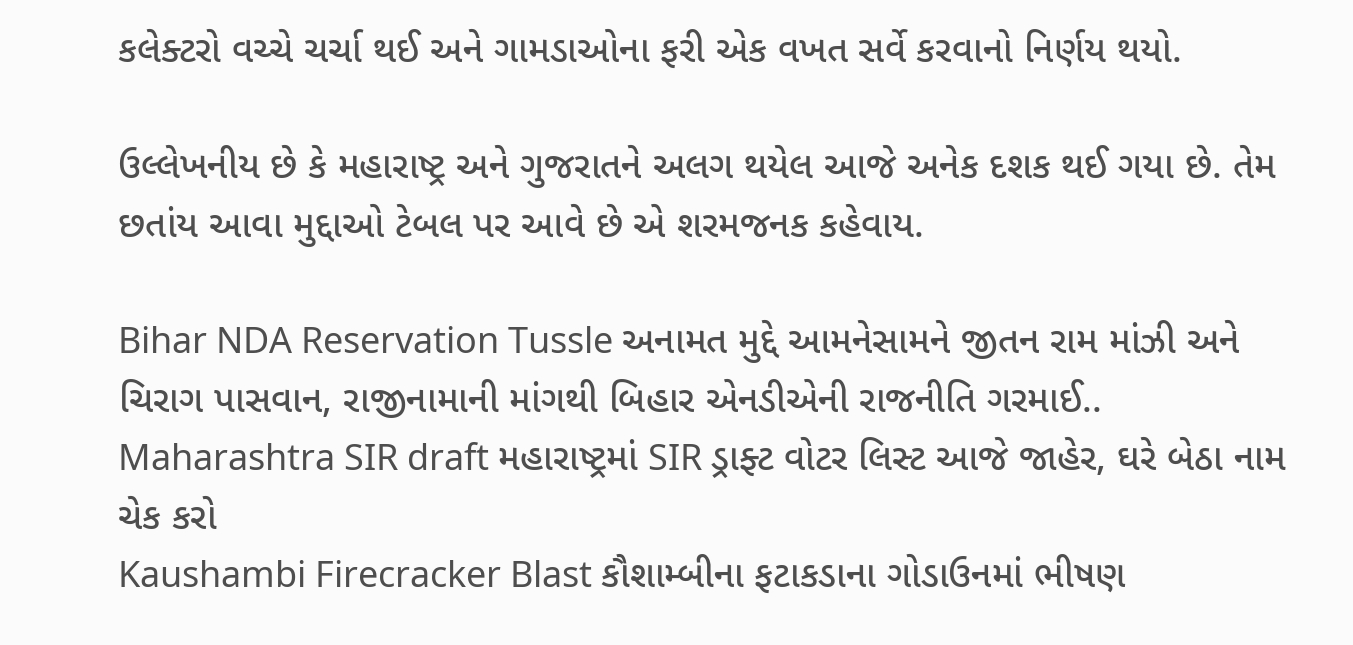કલેક્ટરો વચ્ચે ચર્ચા થઈ અને ગામડાઓના ફરી એક વખત સર્વે કરવાનો નિર્ણય થયો.

ઉલ્લેખનીય છે કે મહારાષ્ટ્ર અને ગુજરાતને અલગ થયેલ આજે અનેક દશક થઈ ગયા છે. તેમ છતાંય આવા મુદ્દાઓ ટેબલ પર આવે છે એ શરમજનક કહેવાય.

Bihar NDA Reservation Tussle અનામત મુદ્દે આમનેસામને જીતન રામ માંઝી અને ચિરાગ પાસવાન, રાજીનામાની માંગથી બિહાર એનડીએની રાજનીતિ ગરમાઈ..
Maharashtra SIR draft મહારાષ્ટ્રમાં SIR ડ્રાફ્ટ વોટર લિસ્ટ આજે જાહેર, ઘરે બેઠા નામ ચેક કરો
Kaushambi Firecracker Blast કૌશામ્બીના ફટાકડાના ગોડાઉનમાં ભીષણ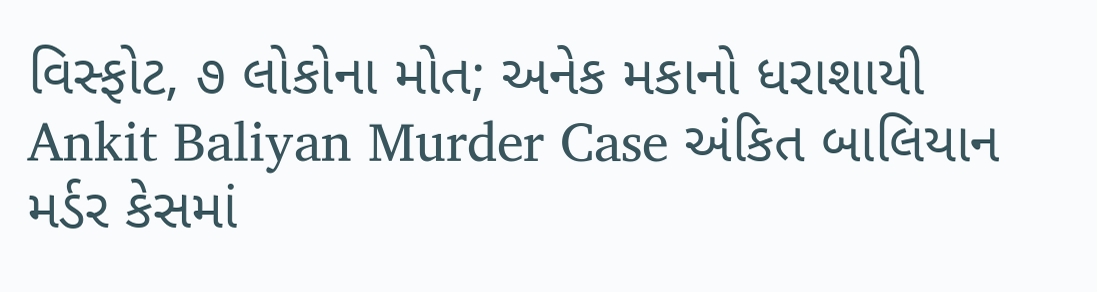વિસ્ફોટ, ૭ લોકોના મોત; અનેક મકાનો ધરાશાયી
Ankit Baliyan Murder Case અંકિત બાલિયાન મર્ડર કેસમાં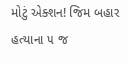મોટું એક્શન! જિમ બહાર હત્યાના ૫ જ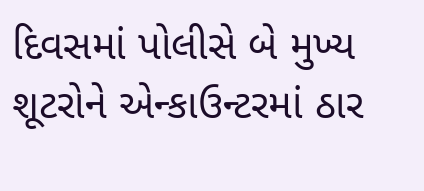દિવસમાં પોલીસે બે મુખ્ય શૂટરોને એન્કાઉન્ટરમાં ઠાર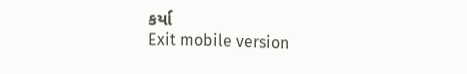કર્યા
Exit mobile version